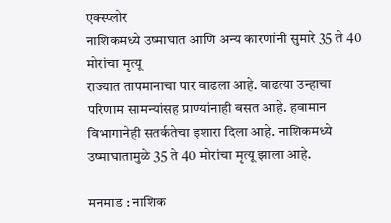एक्स्प्लोर
नाशिकमध्ये उष्माघात आणि अन्य कारणांनी सुमारे 35 ते 40 मोरांचा मृत्यू
राज्यात तापमानाचा पार वाढला आहे. वाढत्या उन्हाचा परिणाम सामन्यांसह प्राण्यांनाही बसत आहे. हवामान विभागानेही सतर्कतेचा इशारा दिला आहे. नाशिकमध्ये उष्माघातामुळे 35 ते 40 मोरांचा मृत्यू झाला आहे.

मनमाड : नाशिक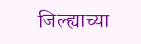जिल्ह्याच्या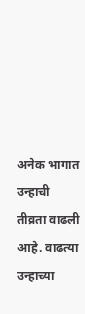अनेक भागात उन्हाची तीव्रता वाढली आहे. वाढत्या उन्हाच्या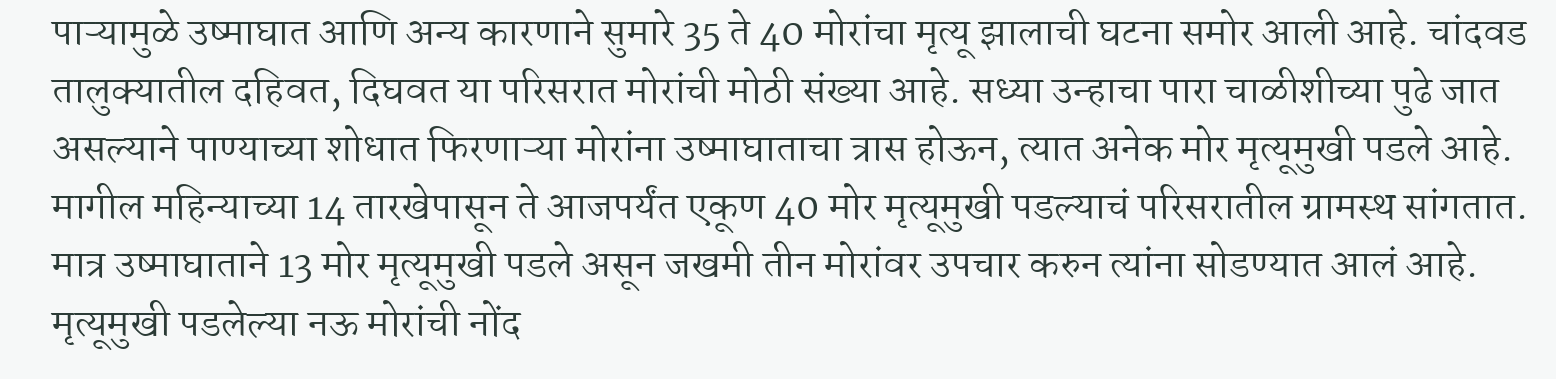पाऱ्यामुळे उष्माघात आणि अन्य कारणाने सुमारे 35 ते 40 मोरांचा मृत्यू झालाची घटना समोर आली आहे. चांदवड तालुक्यातील दहिवत, दिघवत या परिसरात मोरांची मोठी संख्या आहे. सध्या उन्हाचा पारा चाळीशीच्या पुढे जात असल्याने पाण्याच्या शोधात फिरणाऱ्या मोरांना उष्माघाताचा त्रास होऊन, त्यात अनेक मोर मृत्यूमुखी पडले आहे. मागील महिन्याच्या 14 तारखेपासून ते आजपर्यंत एकूण 40 मोर मृत्यूमुखी पडल्याचं परिसरातील ग्रामस्थ सांगतात. मात्र उष्माघाताने 13 मोर मृत्यूमुखी पडले असून जखमी तीन मोरांवर उपचार करुन त्यांना सोडण्यात आलं आहे. मृत्यूमुखी पडलेल्या नऊ मोरांची नोंद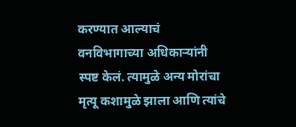करण्यात आल्याचं वनविभागाच्या अधिकाऱ्यांनी स्पष्ट केलं. त्यामुळे अन्य मोरांचा मृत्यू कशामुळे झाला आणि त्यांचे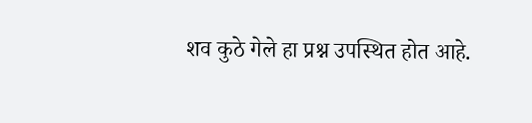शव कुठे गेले हा प्रश्न उपस्थित होत आहे.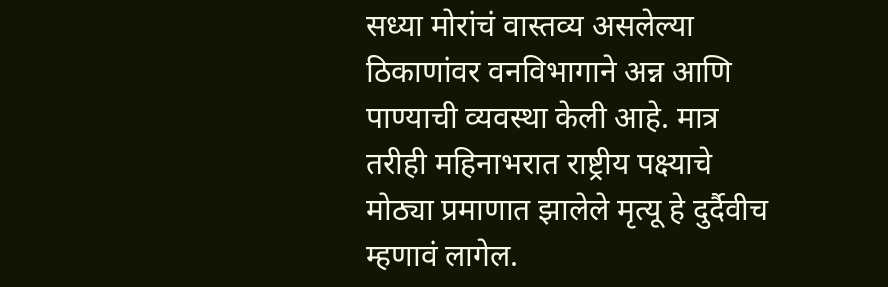सध्या मोरांचं वास्तव्य असलेल्या ठिकाणांवर वनविभागाने अन्न आणि पाण्याची व्यवस्था केली आहे. मात्र तरीही महिनाभरात राष्ट्रीय पक्ष्याचे मोठ्या प्रमाणात झालेले मृत्यू हे दुर्दैवीच म्हणावं लागेल.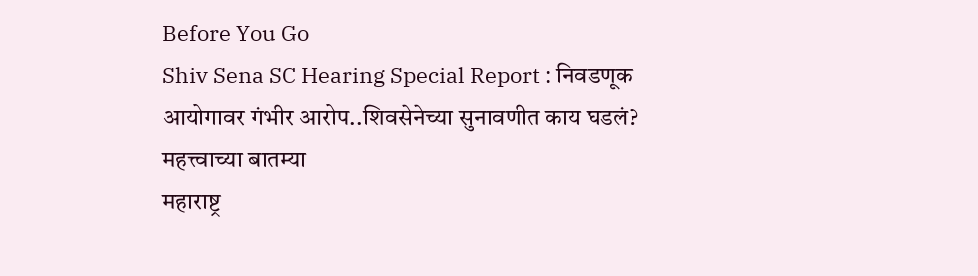Before You Go
Shiv Sena SC Hearing Special Report : निवडणूक आयोगावर गंभीर आरोप..शिवसेनेच्या सुनावणीत काय घडलं?
महत्त्वाच्या बातम्या
महाराष्ट्र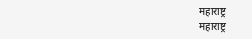महाराष्ट्र
महाराष्ट्र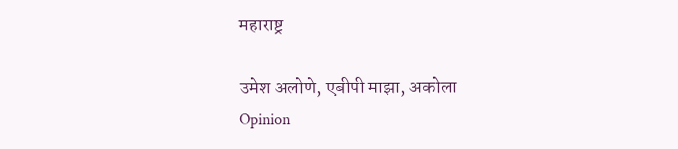महाराष्ट्र

उमेश अलोणे, एबीपी माझा, अकोला
Opinion